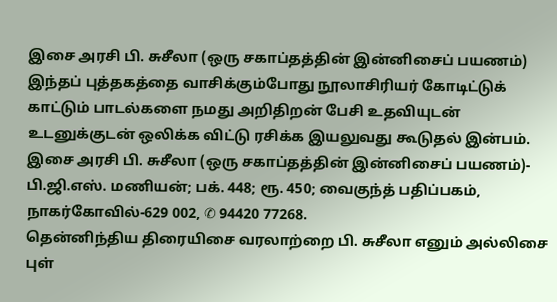இசை அரசி பி. சுசீலா (ஒரு சகாப்தத்தின் இன்னிசைப் பயணம்)
இந்தப் புத்தகத்தை வாசிக்கும்போது நூலாசிரியர் கோடிட்டுக் காட்டும் பாடல்களை நமது அறிதிறன் பேசி உதவியுடன் உடனுக்குடன் ஒலிக்க விட்டு ரசிக்க இயலுவது கூடுதல் இன்பம்.
இசை அரசி பி. சுசீலா (ஒரு சகாப்தத்தின் இன்னிசைப் பயணம்)- பி.ஜி.எஸ். மணியன்; பக். 448; ரூ. 450; வைகுந்த் பதிப்பகம், நாகர்கோவில்-629 002, ✆ 94420 77268.
தென்னிந்திய திரையிசை வரலாற்றை பி. சுசீலா எனும் அல்லிசை புள்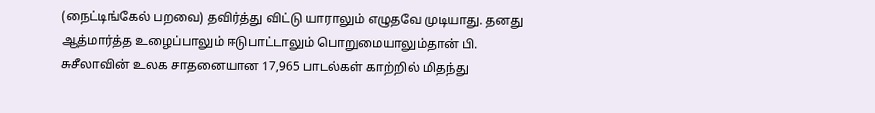(நைட்டிங்கேல் பறவை) தவிர்த்து விட்டு யாராலும் எழுதவே முடியாது. தனது ஆத்மார்த்த உழைப்பாலும் ஈடுபாட்டாலும் பொறுமையாலும்தான் பி. சுசீலாவின் உலக சாதனையான 17,965 பாடல்கள் காற்றில் மிதந்து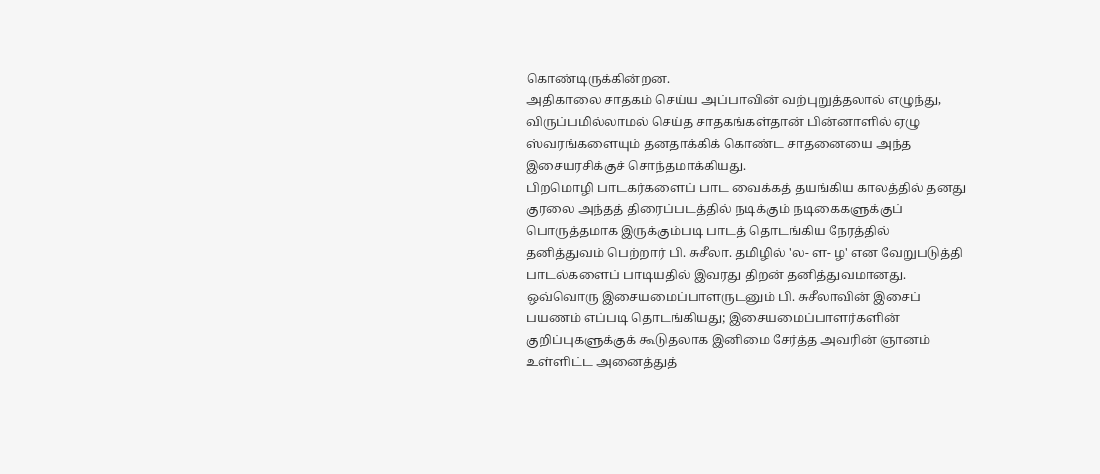கொண்டிருக்கின்றன.
அதிகாலை சாதகம் செய்ய அப்பாவின் வற்புறுத்தலால் எழுந்து, விருப்பமில்லாமல் செய்த சாதகங்கள்தான் பின்னாளில் ஏழு ஸ்வரங்களையும் தனதாக்கிக் கொண்ட சாதனையை அந்த இசையரசிக்குச் சொந்தமாக்கியது.
பிறமொழி பாடகர்களைப் பாட வைக்கத் தயங்கிய காலத்தில் தனது குரலை அந்தத் திரைப்படத்தில் நடிக்கும் நடிகைகளுக்குப் பொருத்தமாக இருக்கும்படி பாடத் தொடங்கிய நேரத்தில் தனித்துவம் பெற்றார் பி. சுசீலா. தமிழில் 'ல- ள- ழ' என வேறுபடுத்தி பாடல்களைப் பாடியதில் இவரது திறன் தனித்துவமானது.
ஒவ்வொரு இசையமைப்பாளருடனும் பி. சுசீலாவின் இசைப் பயணம் எப்படி தொடங்கியது; இசையமைப்பாளர்களின் குறிப்புகளுக்குக் கூடுதலாக இனிமை சேர்த்த அவரின் ஞானம் உள்ளிட்ட அனைத்துத்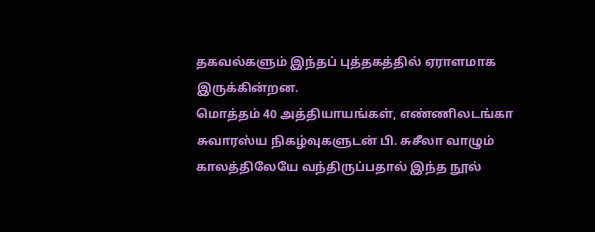தகவல்களும் இந்தப் புத்தகத்தில் ஏராளமாக இருக்கின்றன.
மொத்தம் 40 அத்தியாயங்கள், எண்ணிலடங்கா சுவாரஸ்ய நிகழ்வுகளுடன் பி. சுசீலா வாழும் காலத்திலேயே வந்திருப்பதால் இந்த நூல்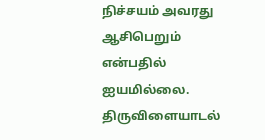நிச்சயம் அவரது ஆசிபெறும் என்பதில் ஐயமில்லை. திருவிளையாடல்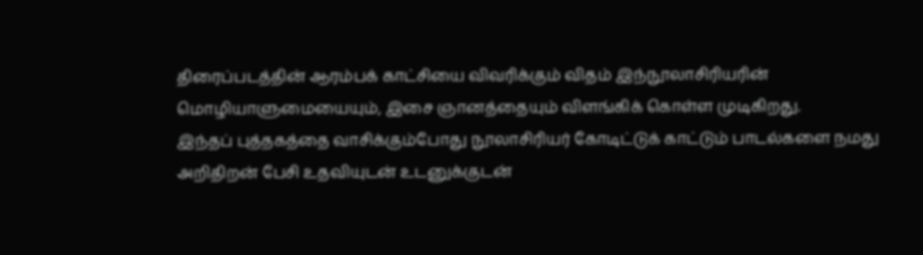திரைப்படத்தின் ஆரம்பக் காட்சியை விவரிக்கும் விதம் இந்நூலாசிரியரின் மொழியாளுமையையும், இசை ஞானத்தையும் விளங்கிக் கொள்ள முடிகிறது.
இந்தப் புத்தகத்தை வாசிக்கும்போது நூலாசிரியர் கோடிட்டுக் காட்டும் பாடல்களை நமது அறிதிறன் பேசி உதவியுடன் உடனுக்குடன்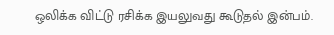ஒலிக்க விட்டு ரசிக்க இயலுவது கூடுதல் இன்பம்.